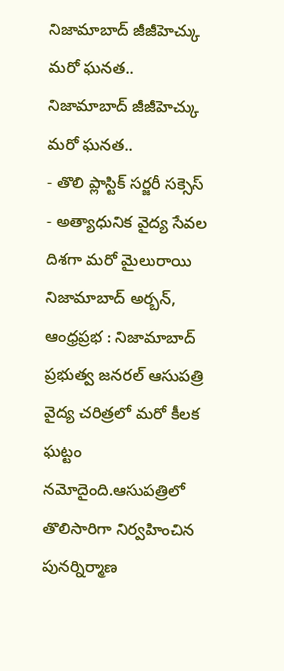నిజామాబాద్ జీజీహెచ్కు మరో ఘనత..
నిజామాబాద్ జీజీహెచ్కు మరో ఘనత..
- తొలి ప్లాస్టిక్ సర్జరీ సక్సెస్
- అత్యాధునిక వైద్య సేవల దిశగా మరో మైలురాయి
నిజామాబాద్ అర్బన్, ఆంధ్రప్రభ : నిజామాబాద్ ప్రభుత్వ జనరల్ ఆసుపత్రి వైద్య చరిత్రలో మరో కీలక ఘట్టం నమోదైంది.ఆసుపత్రిలో తొలిసారిగా నిర్వహించిన పునర్నిర్మాణ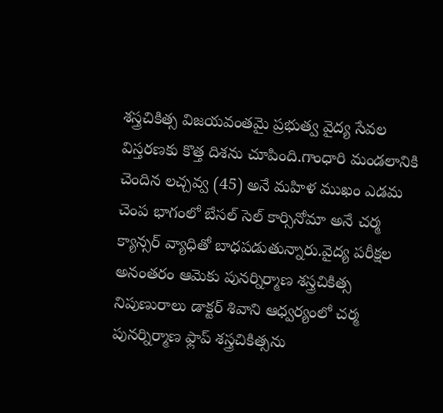శస్త్రచికిత్స విజయవంతమై ప్రభుత్వ వైద్య సేవల విస్తరణకు కొత్త దిశను చూపింది.గాంధారి మండలానికి చెందిన లచ్చవ్వ (45) అనే మహిళ ముఖం ఎడమ చెంప భాగంలో బేసల్ సెల్ కార్సినోమా అనే చర్మ క్యాన్సర్ వ్యాధితో బాధపడుతున్నారు.వైద్య పరీక్షల అనంతరం ఆమెకు పునర్నిర్మాణ శస్త్రచికిత్స నిపుణురాలు డాక్టర్ శివాని ఆధ్వర్యంలో చర్మ పునర్నిర్మాణ ఫ్లాప్ శస్త్రచికిత్సను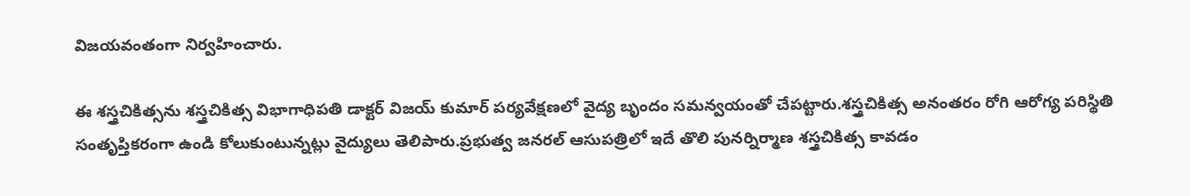విజయవంతంగా నిర్వహించారు.

ఈ శస్త్రచికిత్సను శస్త్రచికిత్స విభాగాధిపతి డాక్టర్ విజయ్ కుమార్ పర్యవేక్షణలో వైద్య బృందం సమన్వయంతో చేపట్టారు.శస్త్రచికిత్స అనంతరం రోగి ఆరోగ్య పరిస్థితి సంతృప్తికరంగా ఉండి కోలుకుంటున్నట్లు వైద్యులు తెలిపారు.ప్రభుత్వ జనరల్ ఆసుపత్రిలో ఇదే తొలి పునర్నిర్మాణ శస్త్రచికిత్స కావడం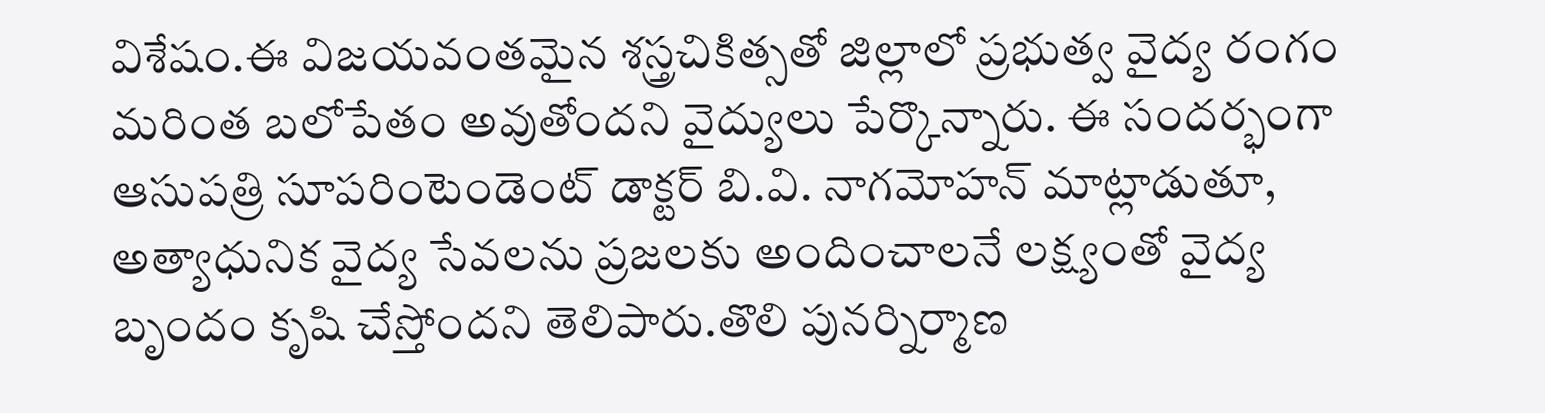విశేషం.ఈ విజయవంతమైన శస్త్రచికిత్సతో జిల్లాలో ప్రభుత్వ వైద్య రంగం మరింత బలోపేతం అవుతోందని వైద్యులు పేర్కొన్నారు. ఈ సందర్భంగా ఆసుపత్రి సూపరింటెండెంట్ డాక్టర్ బి.వి. నాగమోహన్ మాట్లాడుతూ, అత్యాధునిక వైద్య సేవలను ప్రజలకు అందించాలనే లక్ష్యంతో వైద్య బృందం కృషి చేస్తోందని తెలిపారు.తొలి పునర్నిర్మాణ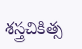శస్త్రచికిత్స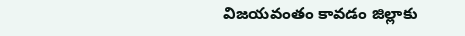విజయవంతం కావడం జిల్లాకు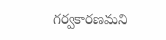గర్వకారణమని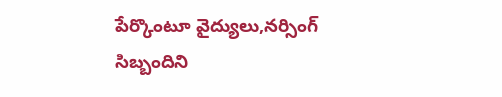పేర్కొంటూ వైద్యులు,నర్సింగ్ సిబ్బందిని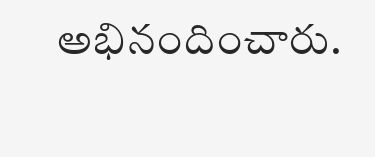అభినందించారు.